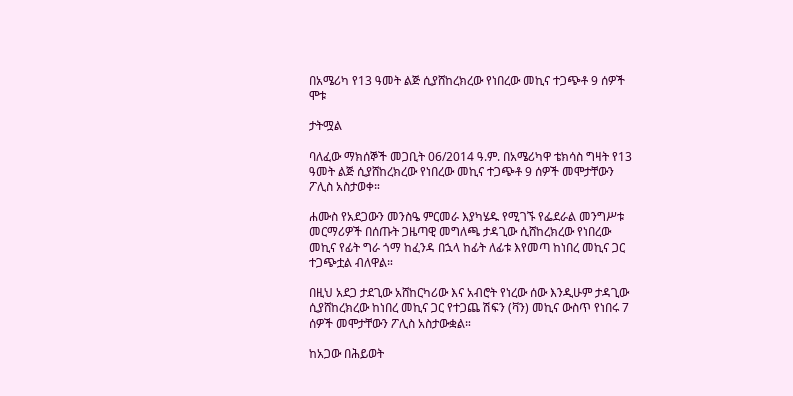በአሜሪካ የ13 ዓመት ልጅ ሲያሸከረክረው የነበረው መኪና ተጋጭቶ 9 ሰዎች ሞቱ

ታትሟል

ባለፈው ማክሰኞች መጋቢት 06/2014 ዓ.ም. በአሜሪካዋ ቴክሳስ ግዛት የ13 ዓመት ልጅ ሲያሸከረክረው የነበረው መኪና ተጋጭቶ 9 ሰዎች መሞታቸውን ፖሊስ አስታወቀ።

ሐሙስ የአደጋውን መንስዔ ምርመራ እያካሄዱ የሚገኙ የፌደራል መንግሥቱ መርማሪዎች በሰጡት ጋዜጣዊ መግለጫ ታዳጊው ሲሸከረክረው የነበረው መኪና የፊት ግራ ጎማ ከፈንዳ በኋላ ከፊት ለፊቱ እየመጣ ከነበረ መኪና ጋር ተጋጭቷል ብለዋል።

በዚህ አደጋ ታደጊው አሸከርካሪው እና አብሮት የነረው ሰው እንዲሁም ታዳጊው ሲያሸከረክረው ከነበረ መኪና ጋር የተጋጨ ሽፍን (ቫን) መኪና ውስጥ የነበሩ 7 ሰዎች መሞታቸውን ፖሊስ አስታውቋል።

ከአጋው በሕይወት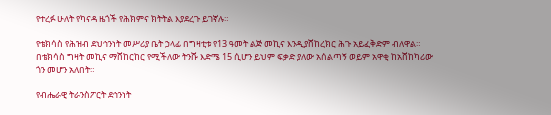የተረፉ ሁለት የካናዳ ዜጎች የሕክምና ክትትል እያደረጉ ይገኛሉ።

የቴክሳስ የሕዝብ ደህኅንነት መሥሪያ ቤት ኃላፊ በግዛቲቱ የ13 ዓመት ልጅ መኪና እንዲያሸከረክር ሕጉ አይፈቅድም ብለዋል። በቴክሳስ ግዛት መኪና ማሸከርከር የሚችለው ትንሹ እድሜ 15 ሲሆን ይህም ፍቃድ ያለው አሰልጣኝ ወይም አዋቂ ከአሸከካሪው ጎን መሆን አለበት።

የብሔራዊ ትራንስፖርት ደኅንነት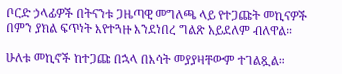ቦርድ ኃላፊዎች በትናንቱ ጋዜጣዊ መግለጫ ላይ የተጋጩት መኪናዎች በምን ያክል ፍጥነት እየተጓዙ እንደነበረ ግልጽ አይደለም ብለዋል።

ሁለቱ መኪኖች ከተጋጩ በኋላ በእሳት መያያዛቸውም ተገልጿል።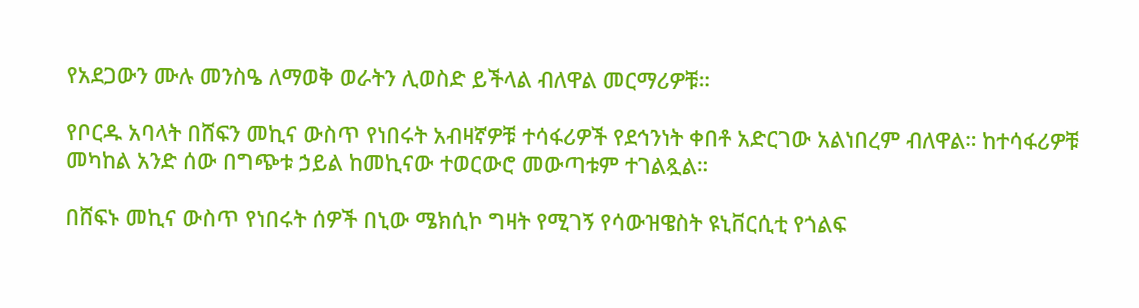የአደጋውን ሙሉ መንስዔ ለማወቅ ወራትን ሊወስድ ይችላል ብለዋል መርማሪዎቹ።

የቦርዱ አባላት በሸፍን መኪና ውስጥ የነበሩት አብዛኛዎቹ ተሳፋሪዎች የደኅንነት ቀበቶ አድርገው አልነበረም ብለዋል። ከተሳፋሪዎቹ መካከል አንድ ሰው በግጭቱ ኃይል ከመኪናው ተወርውሮ መውጣቱም ተገልጿል።

በሸፍኑ መኪና ውስጥ የነበሩት ሰዎች በኒው ሜክሲኮ ግዛት የሚገኝ የሳውዝዌስት ዩኒቨርሲቲ የጎልፍ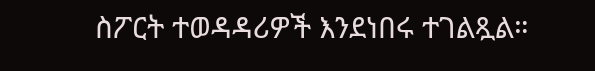ስፖርት ተወዳዳሪዎች እንደነበሩ ተገልጿል።